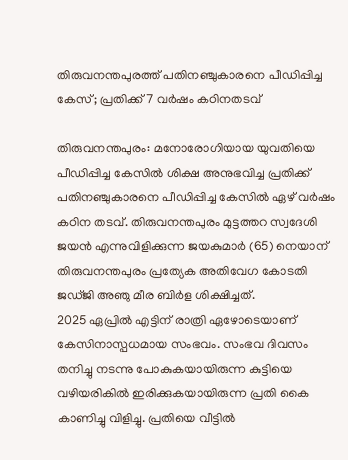തിരുവനന്തപുരത്ത് പതിനഞ്ചുകാരനെ പീഡിപ്പിച്ച കേസ്; പ്രതിക്ക് 7 വർഷം കഠിനതടവ്

തിരുവനന്തപുരം: മനോരോഗിയായ യുവതിയെ പീഡിപ്പിച്ച കേസിൽ ശിക്ഷ അനുഭവിച്ച പ്രതിക്ക് പതിനഞ്ചുകാരനെ പീഡിപ്പിച്ച കേസിൽ ഏഴ് വർഷം കഠിന തടവ്. തിരുവനന്തപുരം മുട്ടത്തറ സ്വദേശി ജയൻ എന്നുവിളിക്കുന്ന ജയകുമാർ (65) നെയാന് തിരുവനന്തപുരം പ്രത്യേക അതിവേഗ കോടതി ജഡ്ജി അഞു മീര ബിർള ശിക്ഷിച്ചത്.
2025 ഏപ്രിൽ എട്ടിന് രാത്രി ഏഴോടെയാണ് കേസിനാസ്പധമായ സംഭവം. സംഭവ ദിവസം തനിച്ചു നടന്നു പോകുകയായിരുന്ന കുട്ടിയെ വഴിയരികിൽ ഇരിക്കുകയായിരുന്ന പ്രതി കൈ കാണിച്ചു വിളിച്ചു. പ്രതിയെ വീട്ടിൽ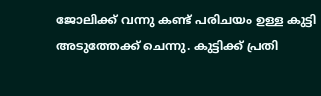ജോലിക്ക് വന്നു കണ്ട് പരിചയം ഉള്ള കുട്ടി അടുത്തേക്ക് ചെന്നു. കുട്ടിക്ക് പ്രതി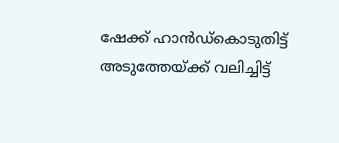ഷേക്ക്‌ ഹാൻഡ്കൊടുതിട്ട് അടുത്തേയ്ക്ക് വലിച്ചിട്ട്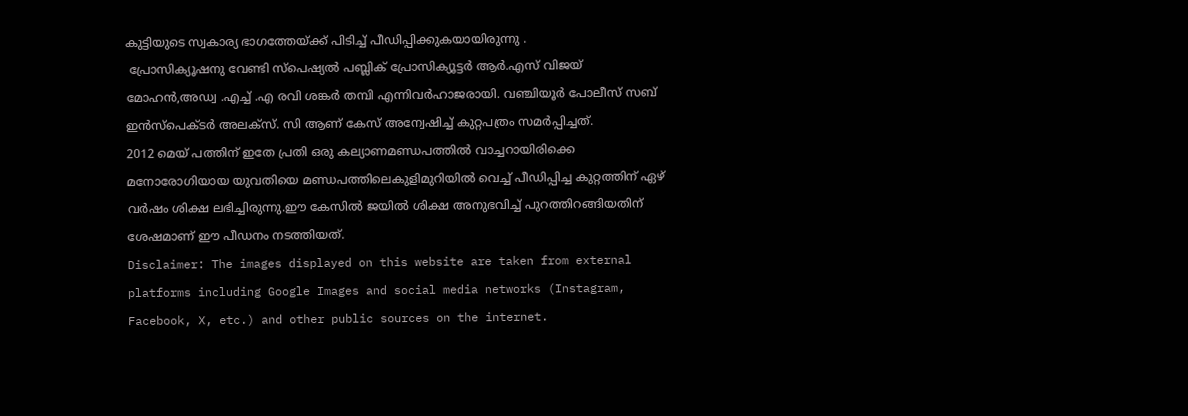കുട്ടിയുടെ സ്വകാര്യ ഭാഗത്തേയ്ക്ക് പിടിച്ച് പീഡിപ്പിക്കുകയായിരുന്നു .
 പ്രോസിക്യൂഷനു വേണ്ടി സ്പെഷ്യൽ പബ്ലിക് പ്രോസിക്യൂട്ടർ ആർ.എസ് വിജയ് മോഹൻ,അഡ്വ .എച്ച് .എ രവി ശങ്കർ തമ്പി എന്നിവർഹാജരായി. വഞ്ചിയൂർ പോലീസ് സബ് ഇൻസ്‌പെക്ടർ അലക്സ്‌. സി ആണ് കേസ് അന്വേഷിച്ച് കുറ്റപത്രം സമർപ്പിച്ചത്.
2012 മെയ് പത്തിന് ഇതേ പ്രതി ഒരു കല്യാണമണ്ഡപത്തിൽ വാച്ചറായിരിക്കെ മനോരോഗിയായ യുവതിയെ മണ്ഡപത്തിലെകുളിമുറിയിൽ വെച്ച് പീഡിപ്പിച്ച കുറ്റത്തിന് ഏഴ് വർഷം ശിക്ഷ ലഭിച്ചിരുന്നു.ഈ കേസിൽ ജയിൽ ശിക്ഷ അനുഭവിച്ച് പുറത്തിറങ്ങിയതിന് ശേഷമാണ് ഈ പീഡനം നടത്തിയത്.
Disclaimer: The images displayed on this website are taken from external platforms including Google Images and social media networks (Instagram, Facebook, X, etc.) and other public sources on the internet.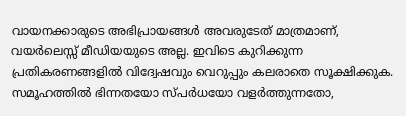വായനക്കാരുടെ അഭിപ്രായങ്ങള്‍ അവരുടേത് മാത്രമാണ്, വയർലെസ്സ് മീഡിയയുടെ അല്ല. ഇവിടെ കുറിക്കുന്ന പ്രതികരണങ്ങളിൽ വിദ്വേഷവും വെറുപ്പും കലരാതെ സൂക്ഷിക്കുക. സമൂഹത്തിൽ ഭിന്നതയോ സ്‌പർധയോ വളർത്തുന്നതോ,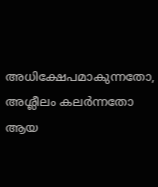അധിക്ഷേപമാകുന്നതോ, അശ്ലീലം കലർന്നതോ ആയ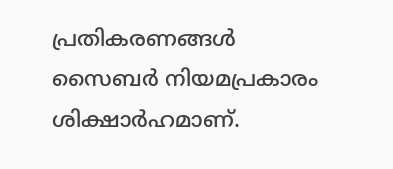പ്രതികരണങ്ങൾ സൈബർ നിയമപ്രകാരം ശിക്ഷാർഹമാണ്.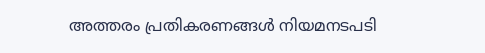അത്തരം പ്രതികരണങ്ങൾ നിയമനടപടി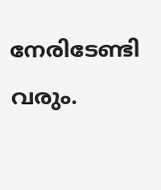നേരിടേണ്ടി വരും.